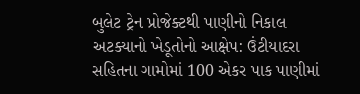બુલેટ ટ્રેન પ્રોજેક્ટથી પાણીનો નિકાલ અટક્યાનો ખેડૂતોનો આક્ષેપ: ઉંટીયાદરા સહિતના ગામોમાં 100 એકર પાક પાણીમાં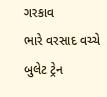ગરકાવ
ભારે વરસાદ વચ્ચે બુલેટ ટ્રેન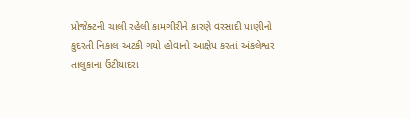પ્રોજેક્ટની ચાલી રહેલી કામગીરીને કારણે વરસાદી પાણીનો કુદરતી નિકાલ અટકી ગયો હોવાનો આક્ષેપ કરતાં અંકલેશ્વર તાલુકાના ઉંટીયાદરા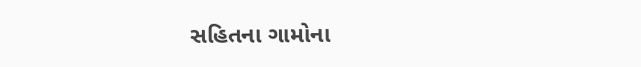સહિતના ગામોના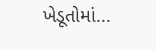ખેડૂતોમાં...